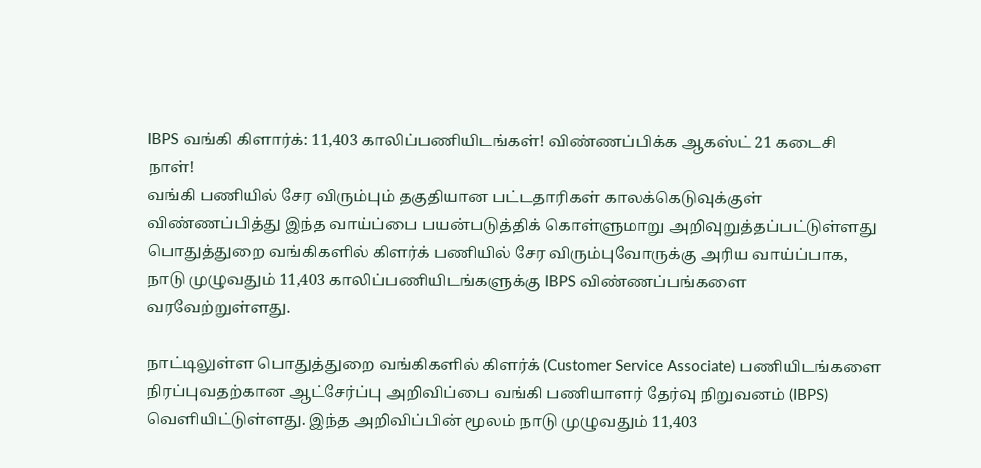IBPS வங்கி கிளார்க்: 11,403 காலிப்பணியிடங்கள்! விண்ணப்பிக்க ஆகஸ்ட் 21 கடைசி நாள்!
வங்கி பணியில் சேர விரும்பும் தகுதியான பட்டதாரிகள் காலக்கெடுவுக்குள் விண்ணப்பித்து இந்த வாய்ப்பை பயன்படுத்திக் கொள்ளுமாறு அறிவுறுத்தப்பட்டுள்ளது
பொதுத்துறை வங்கிகளில் கிளர்க் பணியில் சேர விரும்புவோருக்கு அரிய வாய்ப்பாக, நாடு முழுவதும் 11,403 காலிப்பணியிடங்களுக்கு IBPS விண்ணப்பங்களை வரவேற்றுள்ளது.

நாட்டிலுள்ள பொதுத்துறை வங்கிகளில் கிளர்க் (Customer Service Associate) பணியிடங்களை நிரப்புவதற்கான ஆட்சேர்ப்பு அறிவிப்பை வங்கி பணியாளர் தேர்வு நிறுவனம் (IBPS) வெளியிட்டுள்ளது. இந்த அறிவிப்பின் மூலம் நாடு முழுவதும் 11,403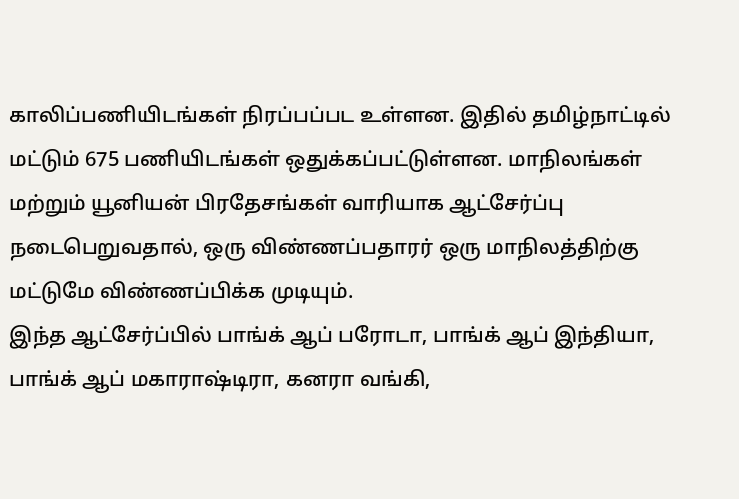காலிப்பணியிடங்கள் நிரப்பப்பட உள்ளன. இதில் தமிழ்நாட்டில் மட்டும் 675 பணியிடங்கள் ஒதுக்கப்பட்டுள்ளன. மாநிலங்கள் மற்றும் யூனியன் பிரதேசங்கள் வாரியாக ஆட்சேர்ப்பு நடைபெறுவதால், ஒரு விண்ணப்பதாரர் ஒரு மாநிலத்திற்கு மட்டுமே விண்ணப்பிக்க முடியும்.
இந்த ஆட்சேர்ப்பில் பாங்க் ஆப் பரோடா, பாங்க் ஆப் இந்தியா, பாங்க் ஆப் மகாராஷ்டிரா, கனரா வங்கி,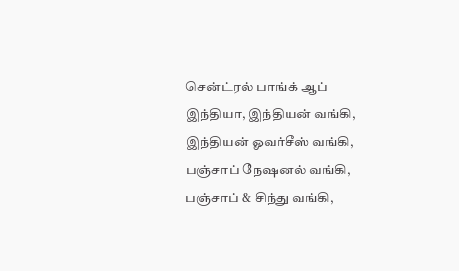சென்ட்ரல் பாங்க் ஆப் இந்தியா, இந்தியன் வங்கி, இந்தியன் ஓவர்சீஸ் வங்கி, பஞ்சாப் நேஷனல் வங்கி, பஞ்சாப் & சிந்து வங்கி,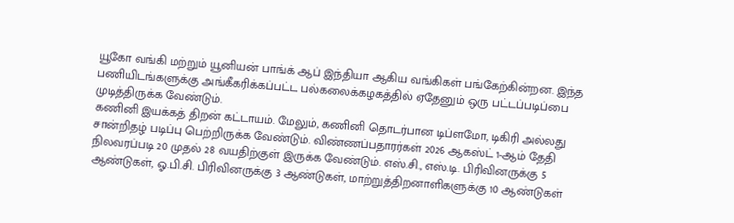யூகோ வங்கி மற்றும் யூனியன் பாங்க் ஆப் இந்தியா ஆகிய வங்கிகள் பங்கேற்கின்றன. இந்த பணியிடங்களுக்கு அங்கீகரிக்கப்பட்ட பல்கலைக்கழகத்தில் ஏதேனும் ஒரு பட்டப்படிப்பை முடித்திருக்க வேண்டும்.
கணினி இயக்கத் திறன் கட்டாயம். மேலும், கணினி தொடர்பான டிப்ளமோ, டிகிரி அல்லது சான்றிதழ் படிப்பு பெற்றிருக்க வேண்டும். விண்ணப்பதாரர்கள் 2026 ஆகஸ்ட் 1-ஆம் தேதி நிலவரப்படி 20 முதல் 28 வயதிற்குள் இருக்க வேண்டும். எஸ்.சி., எஸ்.டி. பிரிவினருக்கு 5 ஆண்டுகள், ஓ.பி.சி. பிரிவினருக்கு 3 ஆண்டுகள், மாற்றுத்திறனாளிகளுக்கு 10 ஆண்டுகள்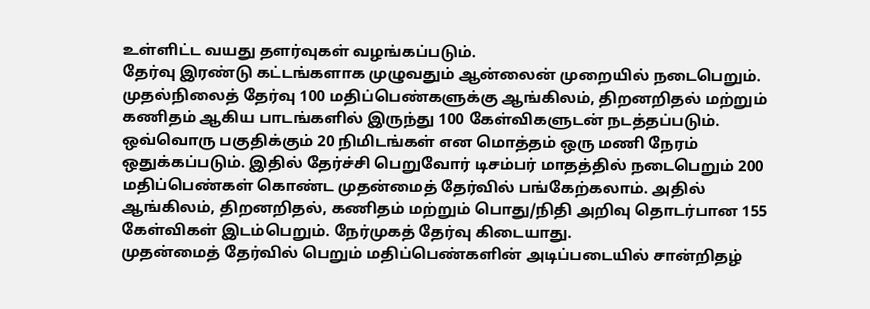உள்ளிட்ட வயது தளர்வுகள் வழங்கப்படும்.
தேர்வு இரண்டு கட்டங்களாக முழுவதும் ஆன்லைன் முறையில் நடைபெறும். முதல்நிலைத் தேர்வு 100 மதிப்பெண்களுக்கு ஆங்கிலம், திறனறிதல் மற்றும் கணிதம் ஆகிய பாடங்களில் இருந்து 100 கேள்விகளுடன் நடத்தப்படும். ஒவ்வொரு பகுதிக்கும் 20 நிமிடங்கள் என மொத்தம் ஒரு மணி நேரம் ஒதுக்கப்படும். இதில் தேர்ச்சி பெறுவோர் டிசம்பர் மாதத்தில் நடைபெறும் 200 மதிப்பெண்கள் கொண்ட முதன்மைத் தேர்வில் பங்கேற்கலாம். அதில் ஆங்கிலம், திறனறிதல், கணிதம் மற்றும் பொது/நிதி அறிவு தொடர்பான 155 கேள்விகள் இடம்பெறும். நேர்முகத் தேர்வு கிடையாது.
முதன்மைத் தேர்வில் பெறும் மதிப்பெண்களின் அடிப்படையில் சான்றிதழ்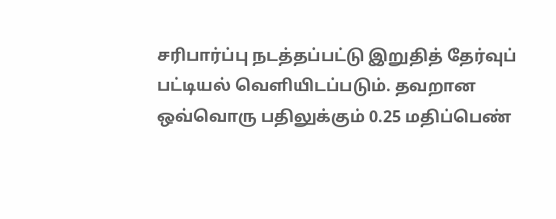சரிபார்ப்பு நடத்தப்பட்டு இறுதித் தேர்வுப் பட்டியல் வெளியிடப்படும். தவறான ஒவ்வொரு பதிலுக்கும் 0.25 மதிப்பெண்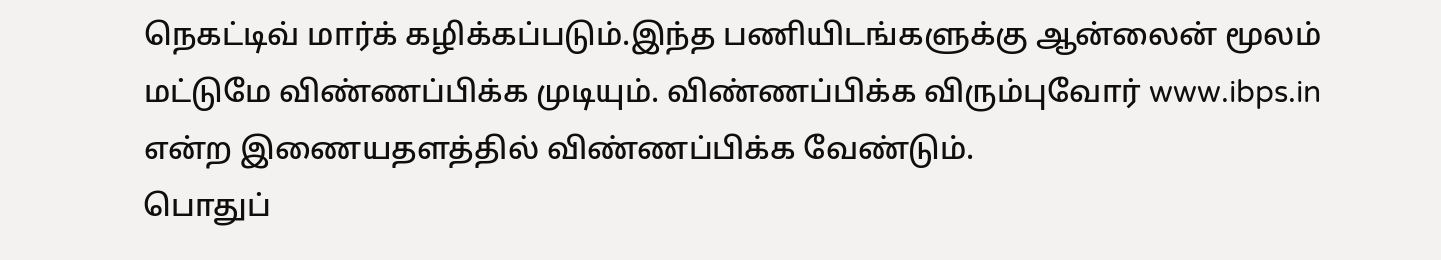நெகட்டிவ் மார்க் கழிக்கப்படும்.இந்த பணியிடங்களுக்கு ஆன்லைன் மூலம் மட்டுமே விண்ணப்பிக்க முடியும். விண்ணப்பிக்க விரும்புவோர் www.ibps.in என்ற இணையதளத்தில் விண்ணப்பிக்க வேண்டும்.
பொதுப்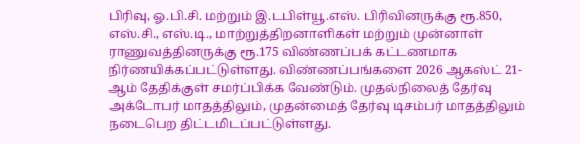பிரிவு, ஓ.பி.சி. மற்றும் இ.டபிள்யூ.எஸ். பிரிவினருக்கு ரூ.850, எஸ்.சி., எஸ்.டி., மாற்றுத்திறனாளிகள் மற்றும் முன்னாள் ராணுவத்தினருக்கு ரூ.175 விண்ணப்பக் கட்டணமாக நிர்ணயிக்கப்பட்டுள்ளது. விண்ணப்பங்களை 2026 ஆகஸ்ட் 21-ஆம் தேதிக்குள் சமர்ப்பிக்க வேண்டும். முதல்நிலைத் தேர்வு அக்டோபர் மாதத்திலும், முதன்மைத் தேர்வு டிசம்பர் மாதத்திலும் நடைபெற திட்டமிடப்பட்டுள்ளது.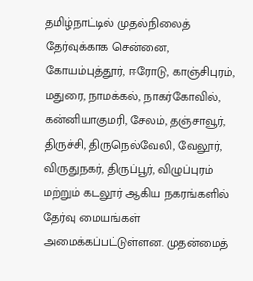தமிழ்நாட்டில் முதல்நிலைத் தேர்வுக்காக சென்னை, கோயம்புத்தூர், ஈரோடு, காஞ்சிபுரம், மதுரை, நாமக்கல், நாகர்கோவில், கன்னியாகுமரி, சேலம், தஞ்சாவூர், திருச்சி, திருநெல்வேலி, வேலூர், விருதுநகர், திருப்பூர், விழுப்புரம் மற்றும் கடலூர் ஆகிய நகரங்களில் தேர்வு மையங்கள் அமைக்கப்பட்டுள்ளன. முதன்மைத்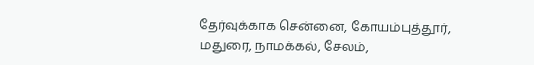தேர்வுக்காக சென்னை, கோயம்புத்தூர், மதுரை, நாமக்கல், சேலம்,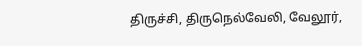திருச்சி, திருநெல்வேலி, வேலூர்,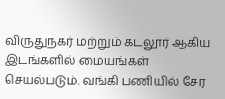விருதுநகர் மற்றும் கடலூர் ஆகிய இடங்களில் மையங்கள் செயல்படும். வங்கி பணியில் சேர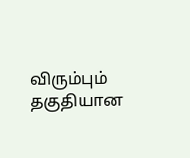விரும்பும் தகுதியான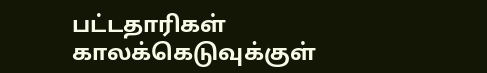பட்டதாரிகள் காலக்கெடுவுக்குள்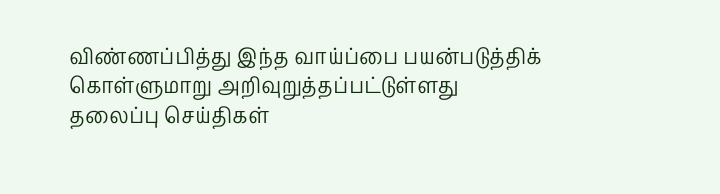விண்ணப்பித்து இந்த வாய்ப்பை பயன்படுத்திக் கொள்ளுமாறு அறிவுறுத்தப்பட்டுள்ளது
தலைப்பு செய்திகள்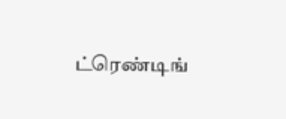ட்ரெண்டிங்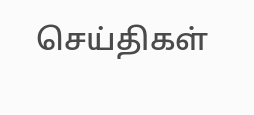செய்திகள்